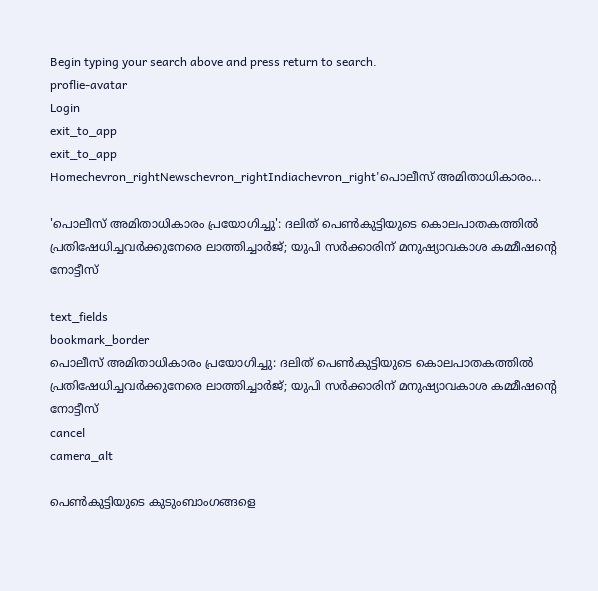Begin typing your search above and press return to search.
proflie-avatar
Login
exit_to_app
exit_to_app
Homechevron_rightNewschevron_rightIndiachevron_right'പൊലീസ് അമിതാധികാരം...

'പൊലീസ് അമിതാധികാരം പ്രയോഗിച്ചു': ദലിത് പെൺകുട്ടിയുടെ കൊലപാതകത്തിൽ പ്രതിഷേധിച്ചവർക്കുനേരെ ലാത്തിച്ചാർജ്; യുപി സർക്കാരിന് മനുഷ്യാവകാശ കമ്മീഷന്റെ നോട്ടീസ്

text_fields
bookmark_border
പൊലീസ് അമിതാധികാരം പ്രയോഗിച്ചു: ദലിത് പെൺകുട്ടിയുടെ കൊലപാതകത്തിൽ പ്രതിഷേധിച്ചവർക്കുനേരെ ലാത്തിച്ചാർജ്; യുപി സർക്കാരിന് മനുഷ്യാവകാശ കമ്മീഷന്റെ നോട്ടീസ്
cancel
camera_alt

പെൺകുട്ടിയുടെ കുടുംബാംഗങ്ങളെ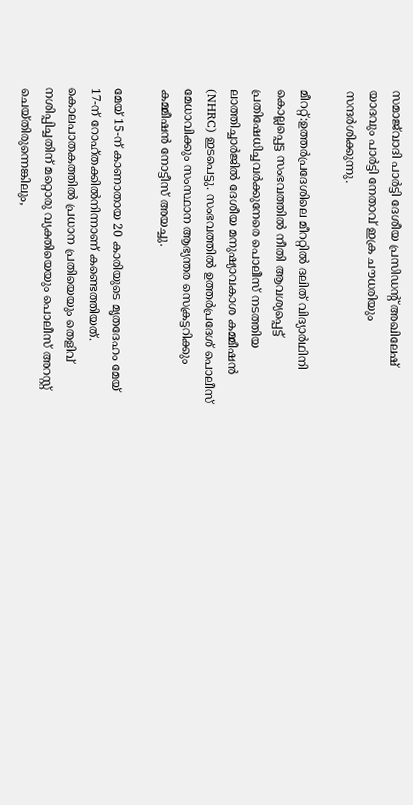സമാജ്‌വാദി പാർട്ടി ദേശീയ പ്രസിഡന്റ് അഖിലേഷ് യാദവും പാർട്ടി നേതാവ് ഇക്ര ചൗധരിയും സന്ദർശിക്കുന്നു.

മീററ്റ്:ഉത്തർപ്രദേശിലെ മീററ്റിൽ ദലിത് വിദ്യാർഥിനി കൊല്ലപ്പെട്ട സംഭവത്തിൽ നീതി ആവശ്യപ്പെട്ട് പ്രതിഷേധിച്ചവർക്കുനേരെ പൊലീസ് നടത്തിയ ലാത്തിച്ചാർജിൽ ദേശീയ മനുഷ്യാവകാശ കമ്മീഷൻ (NHRC) ഇടപെട്ടു. സംഭവത്തിൽ ഉത്തർപ്രദേശ് പൊലീസ് മേധാവിക്കും സംസ്ഥാന ആഭ്യന്തര സെക്രട്ടറിക്കും കമ്മീഷൻ നോട്ടീസ് അയച്ചു.

മേയ് 15-ന് കാണാതായ 20 കാരിയുടെ മൃതദേഹം മേയ് 17-ന് റോഹ്തക്കിൽനിന്നാണ് കണ്ടെത്തിയത്. കൊലപാതകത്തിൽ പ്രധാന പ്രതിയെയും തെളിവ് നശിപ്പിച്ചതിന് മറ്റൊരു വ്യക്തിയെയും പൊലീസ് അറസ്റ്റ് ചെയ്തിരുന്നെങ്കിലും,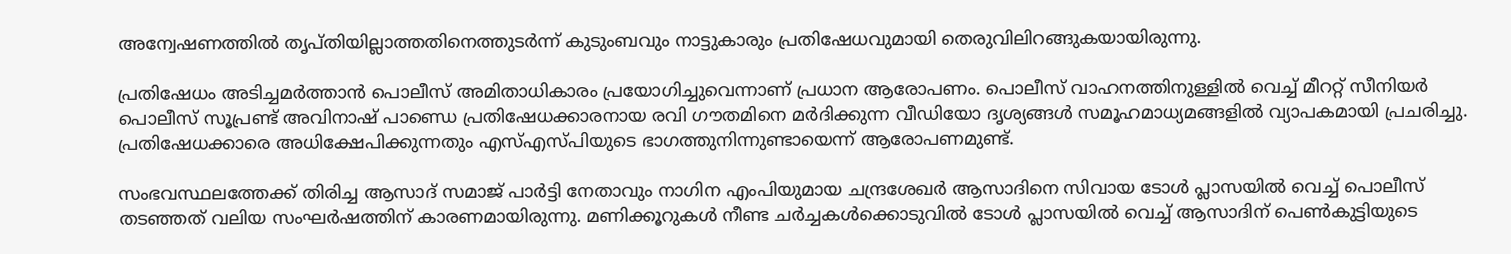അന്വേഷണത്തിൽ തൃപ്തിയില്ലാത്തതിനെത്തുടർന്ന് കുടുംബവും നാട്ടുകാരും പ്രതിഷേധവുമായി തെരുവിലിറങ്ങുകയായിരുന്നു.

പ്രതിഷേധം അടിച്ചമർത്താൻ പൊലീസ് അമിതാധികാരം പ്രയോഗിച്ചുവെന്നാണ് പ്രധാന ആരോപണം. പൊലീസ് വാഹനത്തിനുള്ളിൽ വെച്ച് മീററ്റ് സീനിയർ പൊലീസ് സൂപ്രണ്ട് അവിനാഷ് പാണ്ഡെ പ്രതിഷേധക്കാരനായ രവി ഗൗതമിനെ മർദിക്കുന്ന വീഡിയോ ദൃശ്യങ്ങൾ സമൂഹമാധ്യമങ്ങളിൽ വ്യാപകമായി പ്രചരിച്ചു. പ്രതിഷേധക്കാരെ അധിക്ഷേപിക്കുന്നതും എസ്എസ്പിയുടെ ഭാഗത്തുനിന്നുണ്ടായെന്ന് ആരോപണമുണ്ട്.

സംഭവസ്ഥലത്തേക്ക് തിരിച്ച ആസാദ് സമാജ് പാർട്ടി നേതാവും നാഗിന എംപിയുമായ ചന്ദ്രശേഖർ ആസാദിനെ സിവായ ടോൾ പ്ലാസയിൽ വെച്ച് പൊലീസ് തടഞ്ഞത് വലിയ സംഘർഷത്തിന് കാരണമായിരുന്നു. മണിക്കൂറുകൾ നീണ്ട ചർച്ചകൾക്കൊടുവിൽ ടോൾ പ്ലാസയിൽ വെച്ച് ആസാദിന് പെൺകുട്ടിയുടെ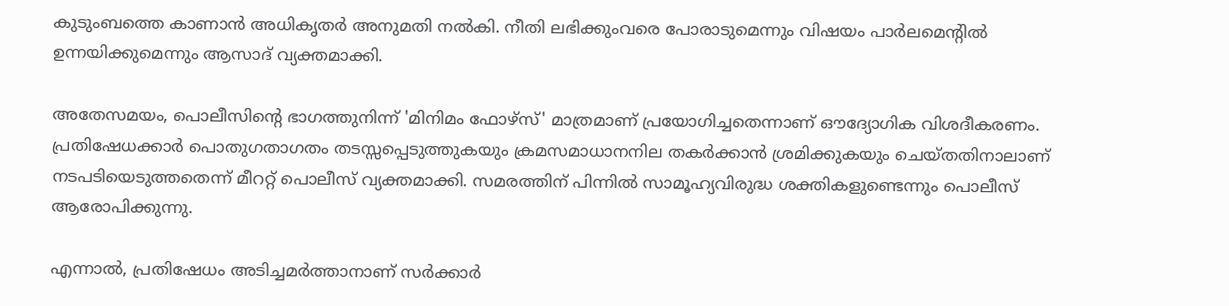കുടുംബത്തെ കാണാൻ അധികൃതർ അനുമതി നൽകി. നീതി ലഭിക്കുംവരെ പോരാടുമെന്നും വിഷയം പാർലമെന്റിൽ ഉന്നയിക്കുമെന്നും ആസാദ് വ്യക്തമാക്കി.

അതേസമയം, പൊലീസിന്റെ ഭാഗത്തുനിന്ന് 'മിനിമം ഫോഴ്സ്' മാത്രമാണ് പ്രയോഗിച്ചതെന്നാണ് ഔദ്യോഗിക വിശദീകരണം. പ്രതിഷേധക്കാർ പൊതുഗതാഗതം തടസ്സപ്പെടുത്തുകയും ക്രമസമാധാനനില തകർക്കാൻ ശ്രമിക്കുകയും ചെയ്തതിനാലാണ് നടപടിയെടുത്തതെന്ന് മീററ്റ് പൊലീസ് വ്യക്തമാക്കി. സമരത്തിന് പിന്നിൽ സാമൂഹ്യവിരുദ്ധ ശക്തികളുണ്ടെന്നും പൊലീസ് ആരോപിക്കുന്നു.

എന്നാൽ, പ്രതിഷേധം അടിച്ചമർത്താനാണ് സർക്കാർ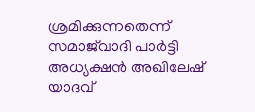ശ്രമിക്കുന്നതെന്ന് സമാജ്‌വാദി പാർട്ടി അധ്യക്ഷൻ അഖിലേഷ് യാദവ്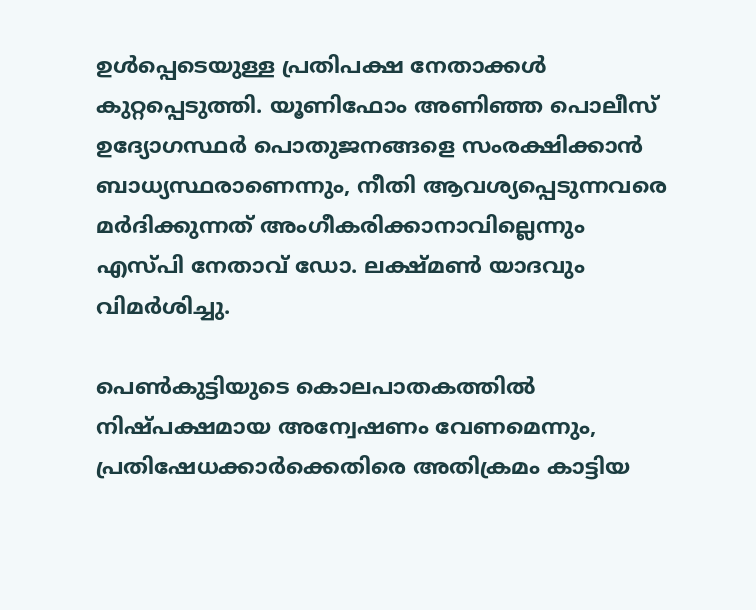ഉൾപ്പെടെയുള്ള പ്രതിപക്ഷ നേതാക്കൾ കുറ്റപ്പെടുത്തി. യൂണിഫോം അണിഞ്ഞ പൊലീസ് ഉദ്യോഗസ്ഥർ പൊതുജനങ്ങളെ സംരക്ഷിക്കാൻ ബാധ്യസ്ഥരാണെന്നും, നീതി ആവശ്യപ്പെടുന്നവരെ മർദിക്കുന്നത് അംഗീകരിക്കാനാവില്ലെന്നും എസ്പി നേതാവ് ഡോ. ലക്ഷ്മൺ യാദവും വിമർശിച്ചു.

പെൺകുട്ടിയുടെ കൊലപാതകത്തിൽ നിഷ്പക്ഷമായ അന്വേഷണം വേണമെന്നും, പ്രതിഷേധക്കാർക്കെതിരെ അതിക്രമം കാട്ടിയ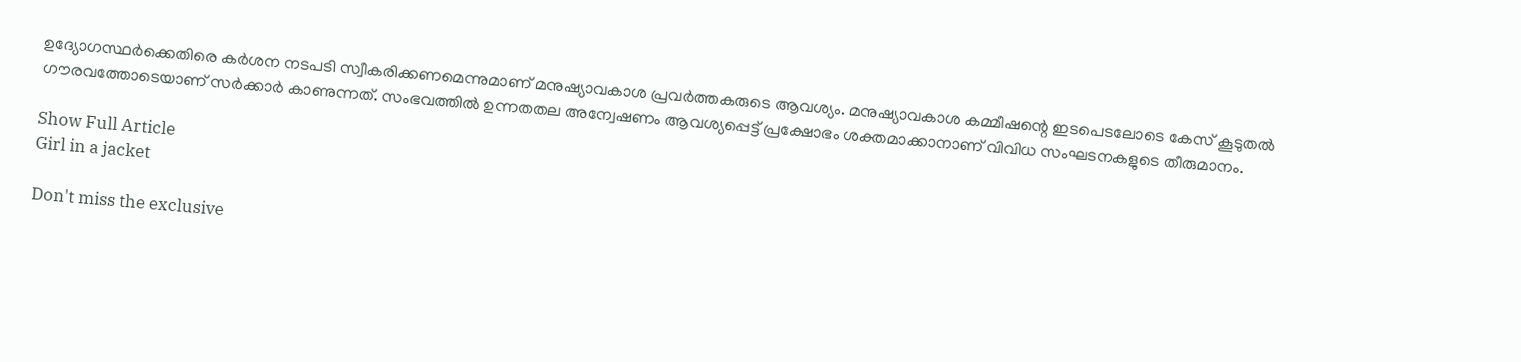ഉദ്യോഗസ്ഥർക്കെതിരെ കർശന നടപടി സ്വീകരിക്കണമെന്നുമാണ് മനുഷ്യാവകാശ പ്രവർത്തകരുടെ ആവശ്യം. മനുഷ്യാവകാശ കമ്മീഷന്റെ ഇടപെടലോടെ കേസ് കൂടുതൽ ഗൗരവത്തോടെയാണ് സർക്കാർ കാണുന്നത്. സംഭവത്തിൽ ഉന്നതതല അന്വേഷണം ആവശ്യപ്പെട്ട് പ്രക്ഷോഭം ശക്തമാക്കാനാണ് വിവിധ സംഘടനകളുടെ തീരുമാനം.

Show Full Article
Girl in a jacket

Don't miss the exclusive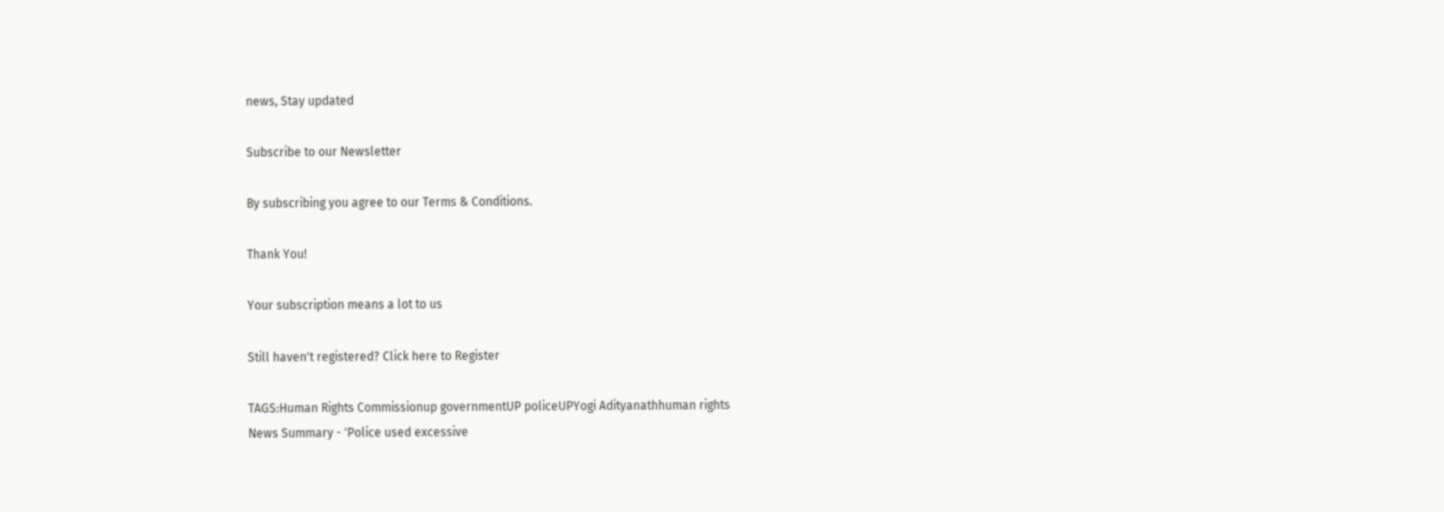news, Stay updated

Subscribe to our Newsletter

By subscribing you agree to our Terms & Conditions.

Thank You!

Your subscription means a lot to us

Still haven't registered? Click here to Register

TAGS:Human Rights Commissionup governmentUP policeUPYogi Adityanathhuman rights
News Summary - 'Police used excessive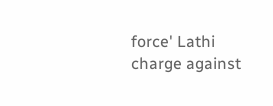force' Lathi charge against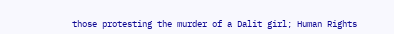those protesting the murder of a Dalit girl; Human Rights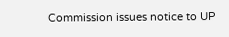Commission issues notice to UP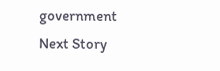government
Next Story